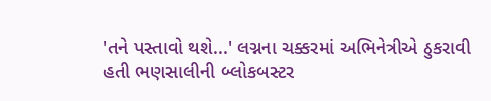'તને પસ્તાવો થશે...' લગ્નના ચક્કરમાં અભિનેત્રીએ ઠુકરાવી હતી ભણસાલીની બ્લોકબસ્ટર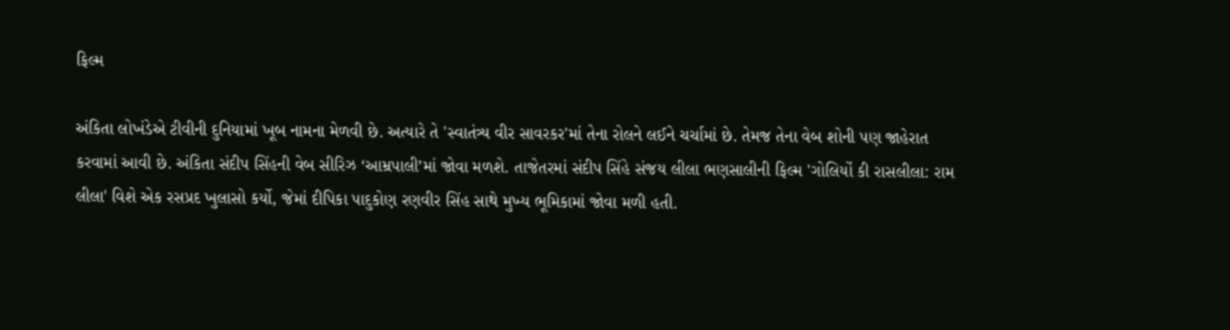ફિલ્મ

અંકિતા લોખંડેએ ટીવીની દુનિયામાં ખૂબ નામના મેળવી છે. અત્યારે તે 'સ્વાતંત્ર્ય વીર સાવરકર'માં તેના રોલને લઈને ચર્ચામાં છે. તેમજ તેના વેબ શોની પણ જાહેરાત કરવામાં આવી છે. અંકિતા સંદીપ સિંહની વેબ સીરિઝ ‘આમ્રપાલી’માં જોવા મળશે. તાજેતરમાં સંદીપ સિંહે સંજય લીલા ભણસાલીની ફિલ્મ 'ગોલિયોં કી રાસલીલા: રામ લીલા' વિશે એક રસપ્રદ ખુલાસો કર્યો, જેમાં દીપિકા પાદુકોણ રણવીર સિંહ સાથે મુખ્ય ભૂમિકામાં જોવા મળી હતી.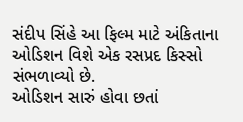સંદીપ સિંહે આ ફિલ્મ માટે અંકિતાના ઓડિશન વિશે એક રસપ્રદ કિસ્સો સંભળાવ્યો છે.
ઓડિશન સારું હોવા છતાં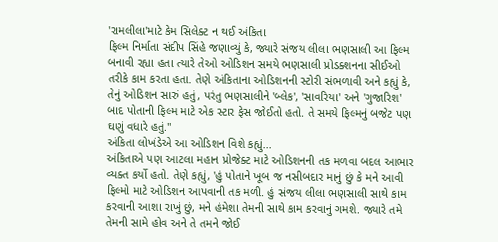'રામલીલા'માટે કેમ સિલેક્ટ ન થઈ અંકિતા
ફિલ્મ નિર્માતા સંદીપ સિંહે જણાવ્યું કે, જ્યારે સંજય લીલા ભણસાલી આ ફિલ્મ બનાવી રહ્યા હતા ત્યારે તેઓ ઓડિશન સમયે ભણસાલી પ્રોડક્શનના સીઈઓ તરીકે કામ કરતા હતા. તેણે અંકિતાના ઓડિશનની સ્ટોરી સંભળાવી અને કહ્યું કે, તેનું ઓડિશન સારું હતું, પરંતુ ભણસાલીને 'બ્લેક', 'સાવરિયા' અને 'ગુજારિશ' બાદ પોતાની ફિલ્મ માટે એક સ્ટાર ફેસ જોઈતો હતો. તે સમયે ફિલ્મનું બજેટ પણ ઘણું વધારે હતું."
અંકિતા લોખંડેએ આ ઓડિશન વિશે કહ્યું...
અંકિતાએ પણ આટલા મહાન પ્રોજેક્ટ માટે ઓડિશનની તક મળવા બદલ આભાર વ્યક્ત કર્યો હતો. તેણે કહ્યું, 'હું પોતાને ખૂબ જ નસીબદાર માનું છું કે મને આવી ફિલ્મો માટે ઓડિશન આપવાની તક મળી. હું સંજય લીલા ભણસાલી સાથે કામ કરવાની આશા રાખું છું, મને હંમેશા તેમની સાથે કામ કરવાનું ગમશે. જ્યારે તમે તેમની સામે હોવ અને તે તમને જોઈ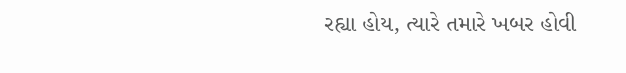રહ્યા હોય, ત્યારે તમારે ખબર હોવી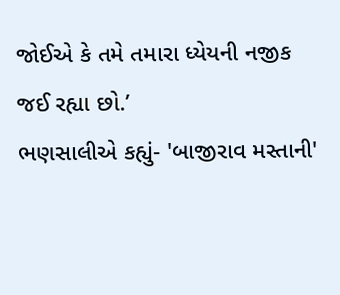જોઈએ કે તમે તમારા ધ્યેયની નજીક જઈ રહ્યા છો.’
ભણસાલીએ કહ્યું- 'બાજીરાવ મસ્તાની'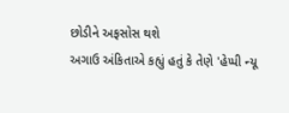છોડીને અફસોસ થશે
અગાઉ અંકિતાએ કહ્યું હતું કે તેણે 'હેપ્પી ન્યૂ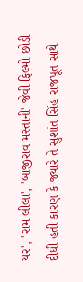યર', 'રામ લીલા', 'બાજીરાવ મસ્તાની' જેવી ફિલ્મો છોડી દીધી હતી કારણ કે જ્યારે તે સુશાંત સિંહ રાજપૂત સાથે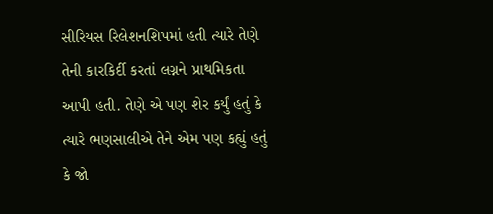સીરિયસ રિલેશનશિપમાં હતી ત્યારે તેણે તેની કારકિર્દી કરતાં લગ્નને પ્રાથમિકતા આપી હતી. તેણે એ પણ શેર કર્યું હતું કે ત્યારે ભણસાલીએ તેને એમ પણ કહ્યું હતું કે જો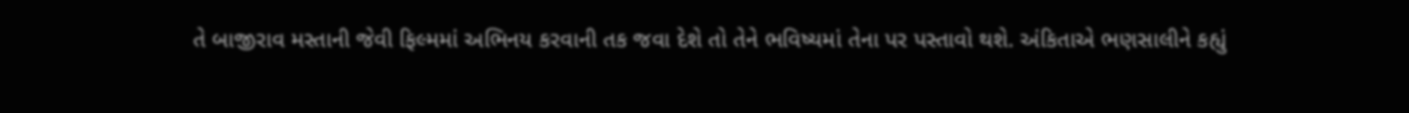તે બાજીરાવ મસ્તાની જેવી ફિલ્મમાં અભિનય કરવાની તક જવા દેશે તો તેને ભવિષ્યમાં તેના પર પસ્તાવો થશે. અંકિતાએ ભણસાલીને કહ્યું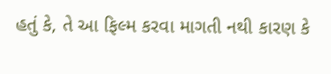હતું કે, તે આ ફિલ્મ કરવા માગતી નથી કારણ કે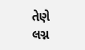તેણે લગ્ન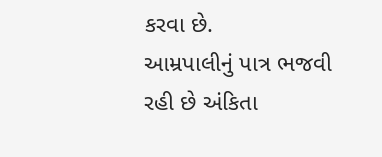કરવા છે.
આમ્રપાલીનું પાત્ર ભજવી રહી છે અંકિતા